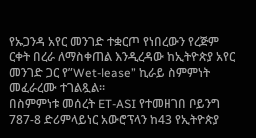የኡጋንዳ አየር መንገድ ተቋርጦ የነበረውን የረጅም ርቀት በረራ ለማስቀጠል እንዲረዳው ከኢትዮጵያ አየር መንገድ ጋር የ”Wet-lease” ኪራይ ስምምነት መፈራረሙ ተገልጿል።
በስምምነቱ መሰረት ET-ASI የተመዘገበ ቦይንግ 787-8 ድሪምላይነር አውሮፕላን ከ43 የኢትዮጵያ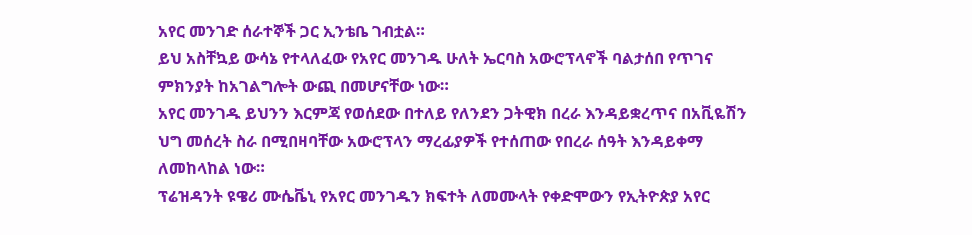አየር መንገድ ሰራተኞች ጋር ኢንቴቤ ገብቷል።
ይህ አስቸኳይ ውሳኔ የተላለፈው የአየር መንገዱ ሁለት ኤርባስ አውሮፕላኖች ባልታሰበ የጥገና ምክንያት ከአገልግሎት ውጪ በመሆናቸው ነው።
አየር መንገዱ ይህንን እርምጃ የወሰደው በተለይ የለንደን ጋትዊክ በረራ እንዳይቋረጥና በአቪዬሽን ህግ መሰረት ስራ በሚበዛባቸው አውሮፕላን ማረፊያዎች የተሰጠው የበረራ ሰዓት እንዳይቀማ ለመከላከል ነው።
ፕሬዝዳንት ዩዌሪ ሙሴቬኒ የአየር መንገዱን ክፍተት ለመሙላት የቀድሞውን የኢትዮጵያ አየር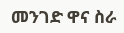መንገድ ዋና ስራ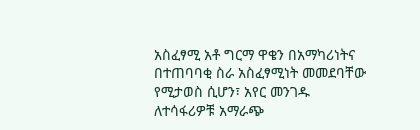አስፈፃሚ አቶ ግርማ ዋቄን በአማካሪነትና በተጠባባቂ ስራ አስፈፃሚነት መመደባቸው የሚታወስ ሲሆን፣ አየር መንገዱ ለተሳፋሪዎቹ አማራጭ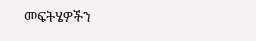መፍትሄዎችን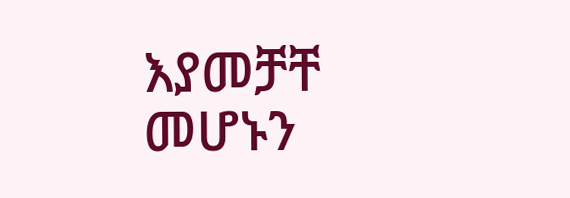እያመቻቸ መሆኑን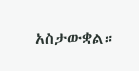አስታውቋል።